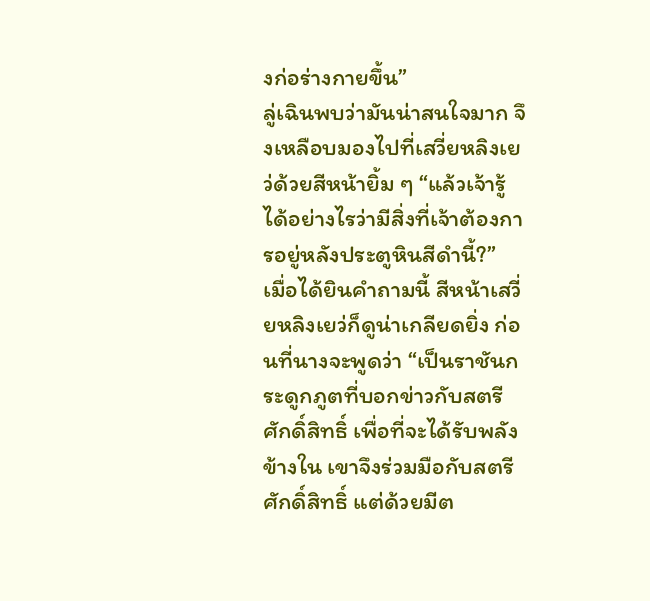งก่อร่างกายขึ้น”
ลู่เฉินพบว่ามันน่าสนใจมาก จึงเหลือบมองไปที่เสวี่ยหลิงเยว่ด้วยสีหน้ายิ้ม ๆ “แล้วเจ้ารู้ได้อย่างไรว่ามีสิ่งที่เจ้าต้องการอยู่หลังประตูหินสีดำนี้?”
เมื่อได้ยินคำถามนี้ สีหน้าเสวี่ยหลิงเยว่ก็ดูน่าเกลียดยิ่ง ก่อนที่นางจะพูดว่า “เป็นราชันกระดูกภูตที่บอกข่าวกับสตรีศักดิ์สิทธิ์ เพื่อที่จะได้รับพลังข้างใน เขาจึงร่วมมือกับสตรีศักดิ์สิทธิ์ แต่ด้วยมีต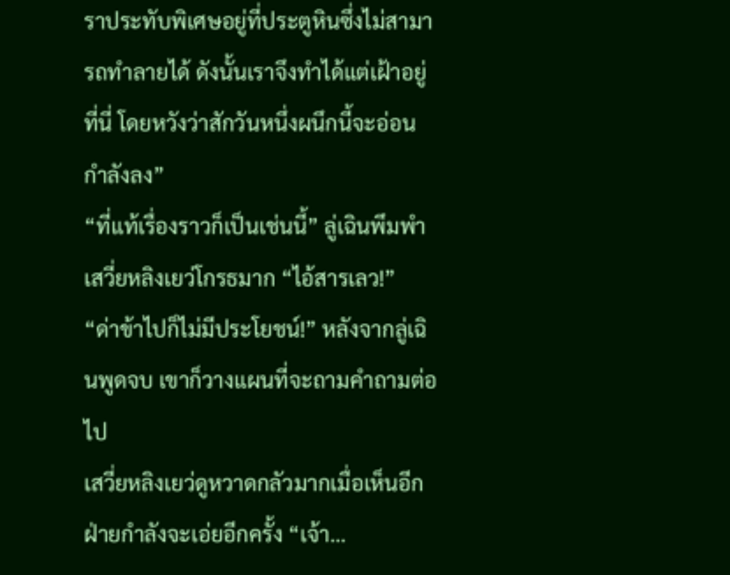ราประทับพิเศษอยู่ที่ประตูหินซึ่งไม่สามารถทำลายได้ ดังนั้นเราจึงทำได้แต่เฝ้าอยู่ที่นี่ โดยหวังว่าสักวันหนึ่งผนึกนี้จะอ่อนกำลังลง”
“ที่แท้เรื่องราวก็เป็นเช่นนี้” ลู่เฉินพึมพำ
เสวี่ยหลิงเยว่โกรธมาก “ไอ้สารเลว!”
“ด่าข้าไปก็ไม่มีประโยชน์!” หลังจากลู่เฉินพูดจบ เขาก็วางแผนที่จะถามคำถามต่อไป
เสวี่ยหลิงเยว่ดูหวาดกลัวมากเมื่อเห็นอีกฝ่ายกำลังจะเอ่ยอีกครั้ง “เจ้า…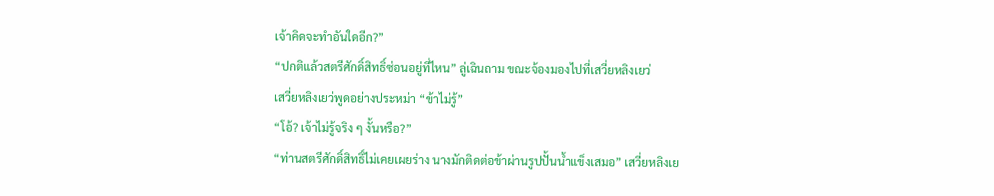เจ้าคิดจะทำอันใดอีก?”
“ปกติแล้วสตรีศักดิ์สิทธิ์ซ่อนอยู่ที่ไหน” ลู่เฉินถาม ขณะจ้องมองไปที่เสวี่ยหลิงเยว่
เสวี่ยหลิงเยว่พูดอย่างประหม่า “ข้าไม่รู้”
“โอ้? เจ้าไม่รู้จริง ๆ งั้นหรือ?”
“ท่านสตรีศักดิ์สิทธิ์ไม่เคยเผยร่าง นางมักติดต่อข้าผ่านรูปปั้นน้ำแข็งเสมอ” เสวี่ยหลิงเย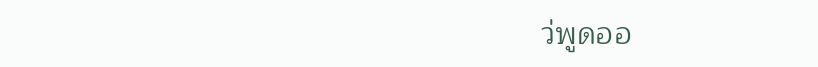ว่พูดออ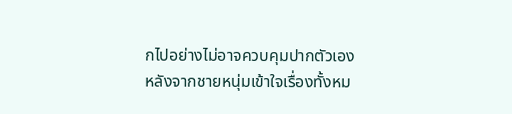กไปอย่างไม่อาจควบคุมปากตัวเอง
หลังจากชายหนุ่มเข้าใจเรื่องทั้งหม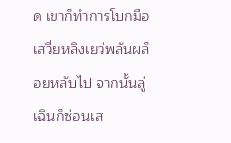ด เขาก็ทำการโบกมือ เสวี่ยหลิงเยว่พลันผล็อยหลับไป จากนั้นลู่เฉินก็ซ่อนเส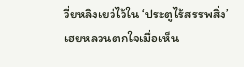วี่ยหลิงเยว่ไว้ใน ‘ประตูไร้สรรพสิ่ง’
เฮยหลวนตกใจเมื่อเห็น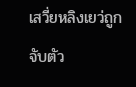เสวี่ยหลิงเยว่ถูกจับตัว